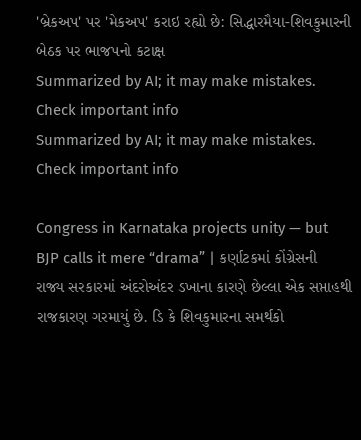'બ્રેકઅપ' પર 'મેકઅપ' કરાઇ રહ્યો છે: સિદ્ધારમૈયા-શિવકુમારની બેઠક પર ભાજપનો કટાક્ષ
Summarized by AI; it may make mistakes. Check important info
Summarized by AI; it may make mistakes. Check important info

Congress in Karnataka projects unity — but BJP calls it mere “drama” | કર્ણાટકમાં કોંગ્રેસની રાજ્ય સરકારમાં અંદરોઅંદર ડખાના કારણે છેલ્લા એક સપ્તાહથી રાજકારણ ગરમાયું છે. ડિ કે શિવકુમારના સમર્થકો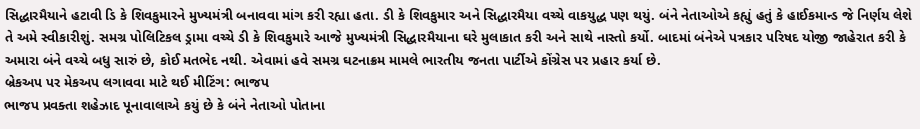સિદ્ધારમૈયાને હટાવી ડિ કે શિવકુમારને મુખ્યમંત્રી બનાવવા માંગ કરી રહ્યા હતા. ડી કે શિવકુમાર અને સિદ્ધારમૈયા વચ્ચે વાકયુદ્ધ પણ થયું. બંને નેતાઓએ કહ્યું હતું કે હાઈકમાન્ડ જે નિર્ણય લેશે તે અમે સ્વીકારીશું. સમગ્ર પોલિટિકલ ડ્રામા વચ્ચે ડી કે શિવકુમારે આજે મુખ્યમંત્રી સિદ્ધારમૈયાના ઘરે મુલાકાત કરી અને સાથે નાસ્તો કર્યો. બાદમાં બંનેએ પત્રકાર પરિષદ યોજી જાહેરાત કરી કે અમારા બંને વચ્ચે બધુ સારું છે, કોઈ મતભેદ નથી. એવામાં હવે સમગ્ર ઘટનાક્રમ મામલે ભારતીય જનતા પાર્ટીએ કોંગ્રેસ પર પ્રહાર કર્યા છે.
બ્રેકઅપ પર મેકઅપ લગાવવા માટે થઈ મીટિંગ: ભાજપ
ભાજપ પ્રવક્તા શહેઝાદ પૂનાવાલાએ કયું છે કે બંને નેતાઓ પોતાના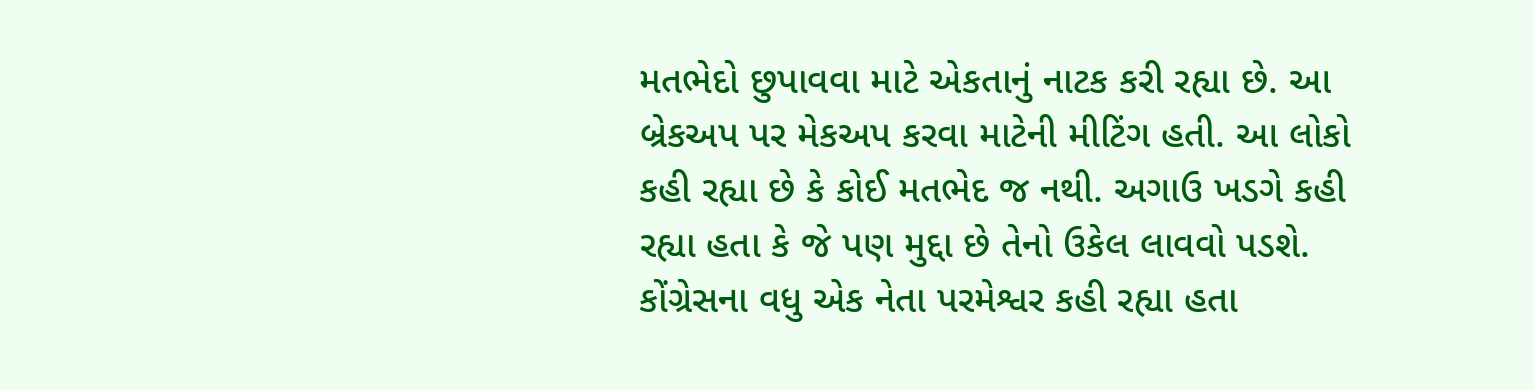મતભેદો છુપાવવા માટે એકતાનું નાટક કરી રહ્યા છે. આ બ્રેકઅપ પર મેકઅપ કરવા માટેની મીટિંગ હતી. આ લોકો કહી રહ્યા છે કે કોઈ મતભેદ જ નથી. અગાઉ ખડગે કહી રહ્યા હતા કે જે પણ મુદ્દા છે તેનો ઉકેલ લાવવો પડશે. કોંગ્રેસના વધુ એક નેતા પરમેશ્વર કહી રહ્યા હતા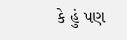કે હું પણ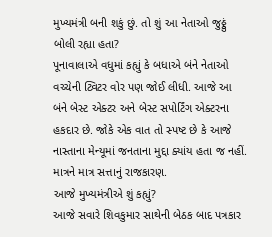મુખ્યમંત્રી બની શકું છું. તો શું આ નેતાઓ જુઠ્ઠું બોલી રહ્યા હતા?
પૂનાવાલાએ વધુમાં કહ્યું કે બધાએ બંને નેતાઓ વચ્ચેની ટ્વિટર વોર પણ જોઈ લીધી. આજે આ બંને બેસ્ટ એક્ટર અને બેસ્ટ સપોર્ટિંગ એક્ટરના હકદાર છે. જોકે એક વાત તો સ્પષ્ટ છે કે આજે નાસ્તાના મેન્યૂમાં જનતાના મુદ્દા ક્યાંય હતા જ નહીં. માત્રને માત્ર સત્તાનું રાજકારણ.
આજે મુખ્યમંત્રીએ શું કહ્યું?
આજે સવારે શિવકુમાર સાથેની બેઠક બાદ પત્રકાર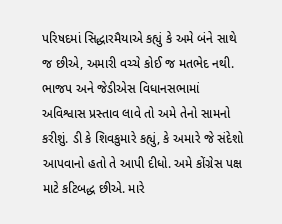પરિષદમાં સિદ્ધારમૈયાએ કહ્યું કે અમે બંને સાથે જ છીએ, અમારી વચ્ચે કોઈ જ મતભેદ નથી. ભાજપ અને જેડીએસ વિધાનસભામાં અવિશ્વાસ પ્રસ્તાવ લાવે તો અમે તેનો સામનો કરીશું. ડી કે શિવકુમારે કહ્યું, કે અમારે જે સંદેશો આપવાનો હતો તે આપી દીધો. અમે કોંગ્રેસ પક્ષ માટે કટિબદ્ધ છીએ. મારે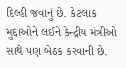દિલ્હી જવાનું છે. કેટલાક મુદ્દાઓને લઈને કેન્દ્રીય મંત્રીઓ સાથે પણ બેઠક કરવાની છે.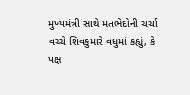મુખ્યમંત્રી સાથે મતભેદોની ચર્ચા વચ્ચે શિવકુમારે વધુમાં કહ્યું, કે પક્ષ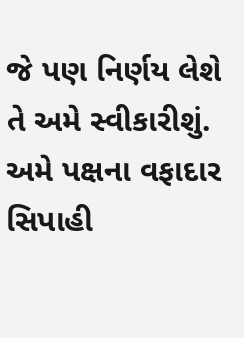જે પણ નિર્ણય લેશે તે અમે સ્વીકારીશું. અમે પક્ષના વફાદાર સિપાહી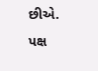છીએ. પક્ષ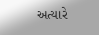અત્યારે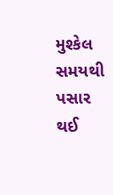મુશ્કેલ સમયથી પસાર થઈ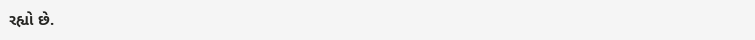રહ્યો છે.